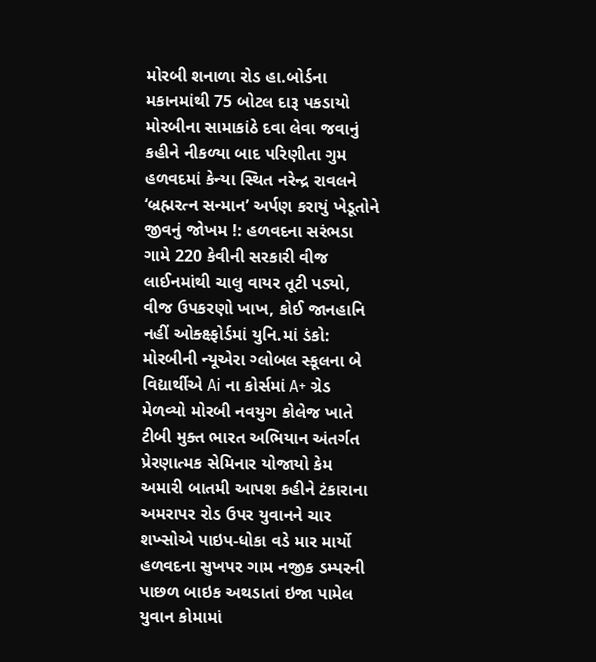મોરબી શનાળા રોડ હા.બોર્ડના મકાનમાંથી 75 બોટલ દારૂ પકડાયો મોરબીના સામાકાંઠે દવા લેવા જવાનું કહીને નીકળ્યા બાદ પરિણીતા ગુમ હળવદમાં કેન્યા સ્થિત નરેન્દ્ર રાવલને ‘બ્રહ્મરત્ન સન્માન’ અર્પણ કરાયું ખેડૂતોને જીવનું જોખમ !: હળવદના સરંભડા ગામે 220 કેવીની સરકારી વીજ લાઈનમાંથી ચાલુ વાયર તૂટી પડ્યો, વીજ ઉપકરણો ખાખ, કોઈ જાનહાનિ નહીં ઓક્ક્ષ્ફોર્ડમાં યુનિ.માં ડંકો: મોરબીની ન્યૂએરા ગ્લોબલ સ્કૂલના બે વિદ્યાર્થીએ Ai ના કોર્સમાં A+ ગ્રેડ મેળવ્યો મોરબી નવયુગ કોલેજ ખાતે ટીબી મુક્ત ભારત અભિયાન અંતર્ગત પ્રેરણાત્મક સેમિનાર યોજાયો કેમ અમારી બાતમી આપશ કહીને ટંકારાના અમરાપર રોડ ઉપર યુવાનને ચાર શખ્સોએ પાઇપ-ધોકા વડે માર માર્યો હળવદના સુખપર ગામ નજીક ડમ્પરની પાછળ બાઇક અથડાતાં ઇજા પામેલ યુવાન કોમામાં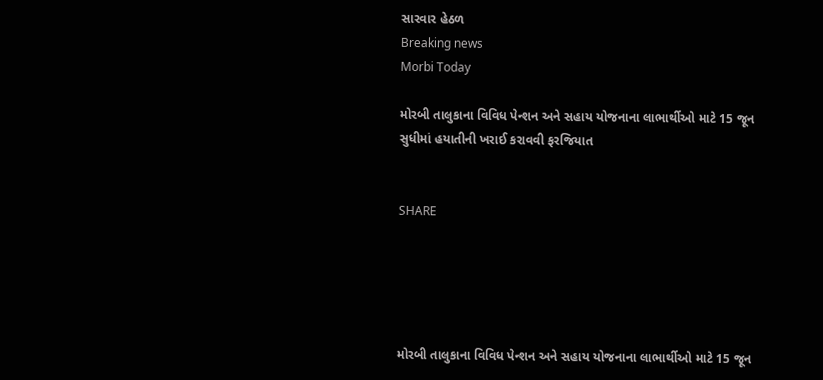સારવાર હેઠળ
Breaking news
Morbi Today

મોરબી તાલુકાના વિવિધ પેન્શન અને સહાય યોજનાના લાભાર્થીઓ માટે 15 જૂન સુધીમાં હયાતીની ખરાઈ કરાવવી ફરજિયાત


SHARE





મોરબી તાલુકાના વિવિધ પેન્શન અને સહાય યોજનાના લાભાર્થીઓ માટે 15 જૂન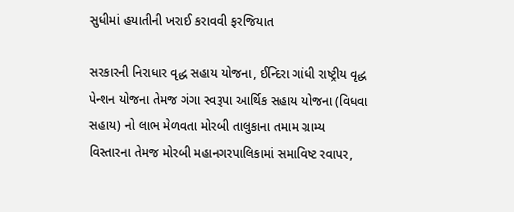સુધીમાં હયાતીની ખરાઈ કરાવવી ફરજિયાત

સરકારની નિરાધાર વૃદ્ધ સહાય યોજના, ઈન્દિરા ગાંધી રાષ્ટ્રીય વૃદ્ધ પેન્શન યોજના તેમજ ગંગા સ્વરૂપા આર્થિક સહાય યોજના (વિધવા સહાય) નો લાભ મેળવતા મોરબી તાલુકાના તમામ ગ્રામ્ય વિસ્તારના તેમજ મોરબી મહાનગરપાલિકામાં સમાવિષ્ટ રવાપર,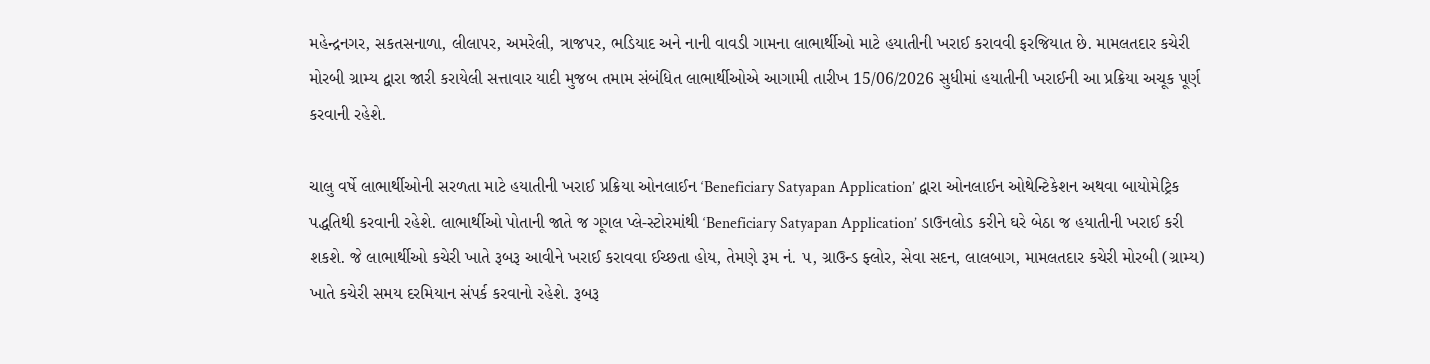મહેન્દ્રનગર, સકતસનાળા, લીલાપર, અમરેલી, ત્રાજપર, ભડિયાદ અને નાની વાવડી ગામના લાભાર્થીઓ માટે હયાતીની ખરાઈ કરાવવી ફરજિયાત છે. મામલતદાર કચેરી મોરબી ગ્રામ્ય દ્વારા જારી કરાયેલી સત્તાવાર યાદી મુજબ તમામ સંબંધિત લાભાર્થીઓએ આગામી તારીખ 15/06/2026 સુધીમાં હયાતીની ખરાઈની આ પ્રક્રિયા અચૂક પૂર્ણ કરવાની રહેશે.

ચાલુ વર્ષે લાભાર્થીઓની સરળતા માટે હયાતીની ખરાઈ પ્રક્રિયા ઓનલાઈન ‘Beneficiary Satyapan Application’ દ્વારા ઓનલાઈન ઓથેન્ટિકેશન અથવા બાયોમેટ્રિક પદ્ધતિથી કરવાની રહેશે. લાભાર્થીઓ પોતાની જાતે જ ગૂગલ પ્લે-સ્ટોરમાંથી ‘Beneficiary Satyapan Application’ ડાઉનલોડ કરીને ઘરે બેઠા જ હયાતીની ખરાઈ કરી શકશે. જે લાભાર્થીઓ કચેરી ખાતે રૂબરૂ આવીને ખરાઈ કરાવવા ઈચ્છતા હોય, તેમણે રૂમ નં. ૫, ગ્રાઉન્ડ ફ્લોર, સેવા સદન, લાલબાગ, મામલતદાર કચેરી મોરબી (ગ્રામ્ય) ખાતે કચેરી સમય દરમિયાન સંપર્ક કરવાનો રહેશે. રૂબરૂ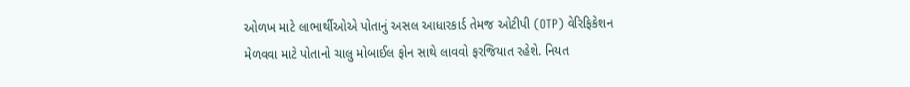ઓળખ માટે લાભાર્થીઓએ પોતાનું અસલ આધારકાર્ડ તેમજ ઓટીપી (OTP) વેરિફિકેશન મેળવવા માટે પોતાનો ચાલુ મોબાઈલ ફોન સાથે લાવવો ફરજિયાત રહેશે. નિયત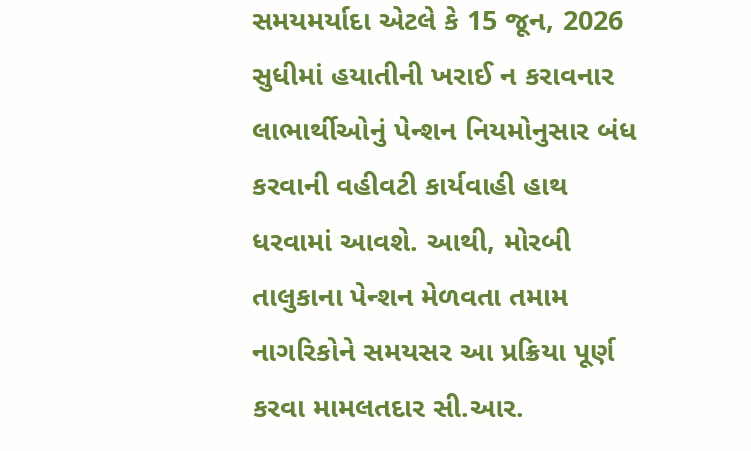સમયમર્યાદા એટલે કે 15 જૂન, 2026 સુધીમાં હયાતીની ખરાઈ ન કરાવનાર લાભાર્થીઓનું પેન્શન નિયમોનુસાર બંધ કરવાની વહીવટી કાર્યવાહી હાથ ધરવામાં આવશે. આથી, મોરબી તાલુકાના પેન્શન મેળવતા તમામ નાગરિકોને સમયસર આ પ્રક્રિયા પૂર્ણ કરવા મામલતદાર સી.આર.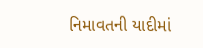નિમાવતની યાદીમાં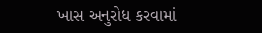ખાસ અનુરોધ કરવામાં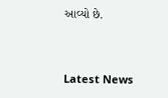આવ્યો છે.




Latest News